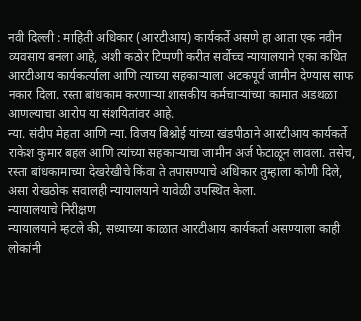नवी दिल्ली : माहिती अधिकार (आरटीआय) कार्यकर्ते असणे हा आता एक नवीन व्यवसाय बनला आहे, अशी कठोर टिप्पणी करीत सर्वोच्च न्यायालयाने एका कथित आरटीआय कार्यकर्त्याला आणि त्याच्या सहकाऱ्याला अटकपूर्व जामीन देण्यास साफ नकार दिला. रस्ता बांधकाम करणाऱ्या शासकीय कर्मचाऱ्यांच्या कामात अडथळा आणल्याचा आरोप या संशयितांवर आहे.
न्या. संदीप मेहता आणि न्या. विजय बिश्नोई यांच्या खंडपीठाने आरटीआय कार्यकर्ते राकेश कुमार बहल आणि त्यांच्या सहकाऱ्याचा जामीन अर्ज फेटाळून लावला. तसेच, रस्ता बांधकामाच्या देखरेखीचे किंवा ते तपासण्याचे अधिकार तुम्हाला कोणी दिले, असा रोखठोक सवालही न्यायालयाने यावेळी उपस्थित केला.
न्यायालयाचे निरीक्षण
न्यायालयाने म्हटले की, सध्याच्या काळात आरटीआय कार्यकर्ता असण्याला काही लोकांनी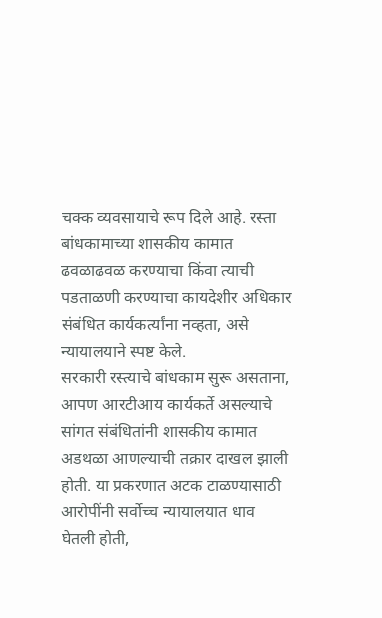चक्क व्यवसायाचे रूप दिले आहे. रस्ता बांधकामाच्या शासकीय कामात ढवळाढवळ करण्याचा किंवा त्याची पडताळणी करण्याचा कायदेशीर अधिकार संबंधित कार्यकर्त्यांना नव्हता, असे न्यायालयाने स्पष्ट केले.
सरकारी रस्त्याचे बांधकाम सुरू असताना, आपण आरटीआय कार्यकर्ते असल्याचे सांगत संबंधितांनी शासकीय कामात अडथळा आणल्याची तक्रार दाखल झाली होती. या प्रकरणात अटक टाळण्यासाठी आरोपींनी सर्वोच्च न्यायालयात धाव घेतली होती,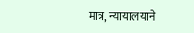मात्र, न्यायालयाने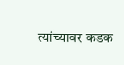त्यांच्यावर कडक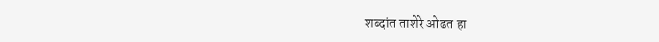शब्दांत ताशेरे ओढत हा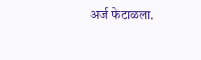अर्ज फेटाळला.